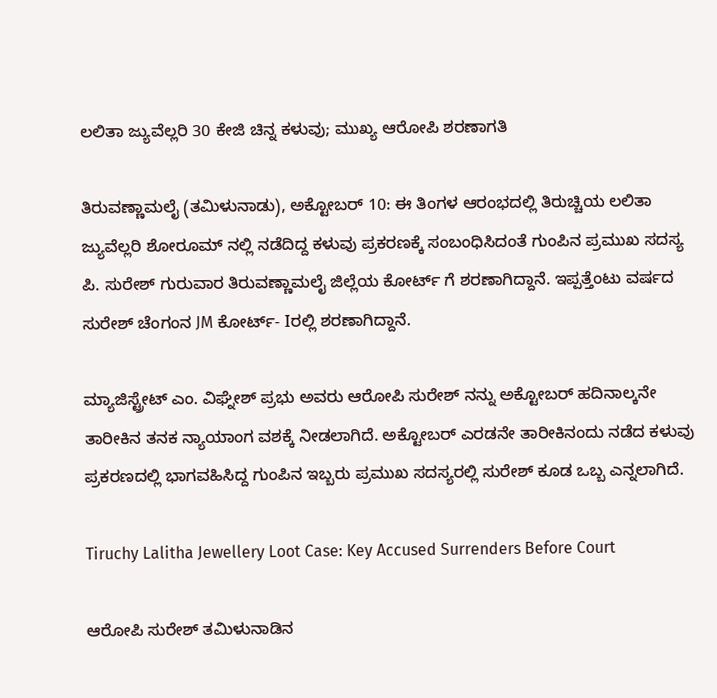ಲಲಿತಾ ಜ್ಯುವೆಲ್ಲರಿ 30 ಕೇಜಿ ಚಿನ್ನ ಕಳುವು; ಮುಖ್ಯ ಆರೋಪಿ ಶರಣಾಗತಿ

ತಿರುವಣ್ಣಾಮಲೈ (ತಮಿಳುನಾಡು), ಅಕ್ಟೋಬರ್ 10: ಈ ತಿಂಗಳ ಆರಂಭದಲ್ಲಿ ತಿರುಚ್ಚಿಯ ಲಲಿತಾ ಜ್ಯುವೆಲ್ಲರಿ ಶೋರೂಮ್ ನಲ್ಲಿ ನಡೆದಿದ್ದ ಕಳುವು ಪ್ರಕರಣಕ್ಕೆ ಸಂಬಂಧಿಸಿದಂತೆ ಗುಂಪಿನ ಪ್ರಮುಖ ಸದಸ್ಯ ಪಿ. ಸುರೇಶ್ ಗುರುವಾರ ತಿರುವಣ್ಣಾಮಲೈ ಜಿಲ್ಲೆಯ ಕೋರ್ಟ್ ಗೆ ಶರಣಾಗಿದ್ದಾನೆ. ಇಪ್ಪತ್ತೆಂಟು ವರ್ಷದ ಸುರೇಶ್ ಚೆಂಗಂನ JM ಕೋರ್ಟ್- Iರಲ್ಲಿ ಶರಣಾಗಿದ್ದಾನೆ.

ಮ್ಯಾಜಿಸ್ಟ್ರೇಟ್ ಎಂ. ವಿಘ್ನೇಶ್ ಪ್ರಭು ಅವರು ಆರೋಪಿ ಸುರೇಶ್ ನನ್ನು ಅಕ್ಟೋಬರ್ ಹದಿನಾಲ್ಕನೇ ತಾರೀಕಿನ ತನಕ ನ್ಯಾಯಾಂಗ ವಶಕ್ಕೆ ನೀಡಲಾಗಿದೆ. ಅಕ್ಟೋಬರ್ ಎರಡನೇ ತಾರೀಕಿನಂದು ನಡೆದ ಕಳುವು ಪ್ರಕರಣದಲ್ಲಿ ಭಾಗವಹಿಸಿದ್ದ ಗುಂಪಿನ ಇಬ್ಬರು ಪ್ರಮುಖ ಸದಸ್ಯರಲ್ಲಿ ಸುರೇಶ್ ಕೂಡ ಒಬ್ಬ ಎನ್ನಲಾಗಿದೆ.

Tiruchy Lalitha Jewellery Loot Case: Key Accused Surrenders Before Court

ಆರೋಪಿ ಸುರೇಶ್ ತಮಿಳುನಾಡಿನ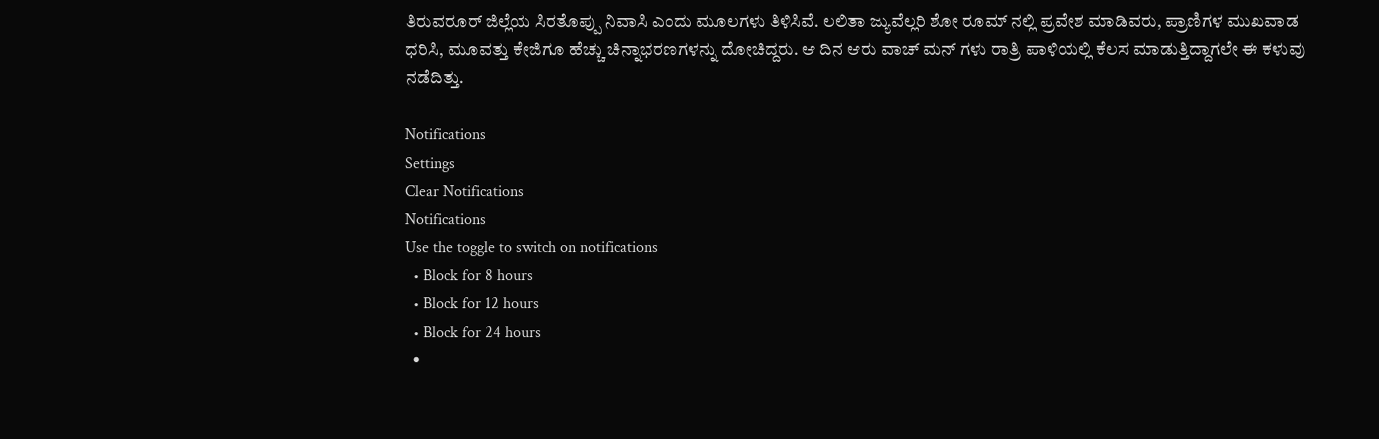ತಿರುವರೂರ್ ಜಿಲ್ಲೆಯ ಸಿರತೊಪ್ಪು ನಿವಾಸಿ ಎಂದು ಮೂಲಗಳು ತಿಳಿಸಿವೆ. ಲಲಿತಾ ಜ್ಯುವೆಲ್ಲರಿ ಶೋ ರೂಮ್ ನಲ್ಲಿ ಪ್ರವೇಶ ಮಾಡಿವರು, ಪ್ರಾಣಿಗಳ ಮುಖವಾಡ ಧರಿಸಿ, ಮೂವತ್ತು ಕೇಜಿಗೂ ಹೆಚ್ಚು ಚಿನ್ನಾಭರಣಗಳನ್ನು ದೋಚಿದ್ದರು. ಆ ದಿನ ಆರು ವಾಚ್ ಮನ್ ಗಳು ರಾತ್ರಿ ಪಾಳಿಯಲ್ಲಿ ಕೆಲಸ ಮಾಡುತ್ತಿದ್ದಾಗಲೇ ಈ ಕಳುವು ನಡೆದಿತ್ತು.

Notifications
Settings
Clear Notifications
Notifications
Use the toggle to switch on notifications
  • Block for 8 hours
  • Block for 12 hours
  • Block for 24 hours
  •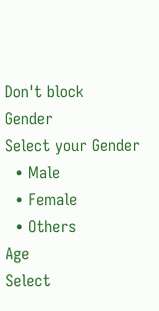Don't block
Gender
Select your Gender
  • Male
  • Female
  • Others
Age
Select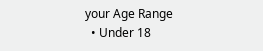your Age Range
  • Under 18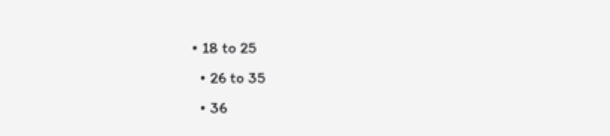• 18 to 25
  • 26 to 35
  • 36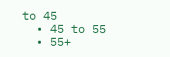to 45
  • 45 to 55
  • 55+